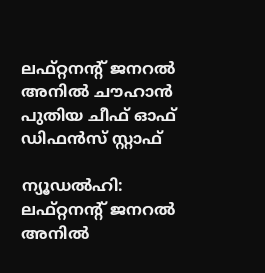ലഫ്റ്റനന്റ് ജനറല്‍ അനില്‍ ചൗഹാന്‍ പുതിയ ചീഫ് ഓഫ് ഡിഫന്‍സ് സ്റ്റാഫ്

ന്യൂഡല്‍ഹി: ലഫ്റ്റനന്റ് ജനറല്‍ അനില്‍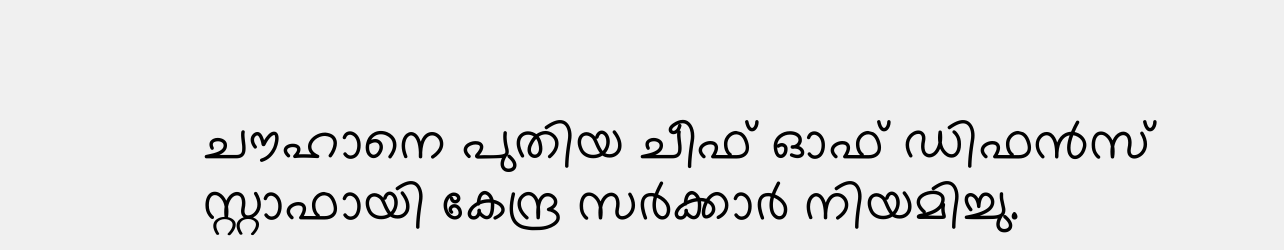ചൗഹാനെ പുതിയ ചീഫ് ഓഫ് ഡിഫന്‍സ് സ്റ്റാഫായി കേന്ദ്ര സര്‍ക്കാര്‍ നിയമിച്ചു.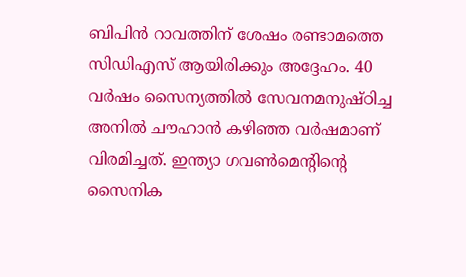ബിപിന്‍ റാവത്തിന് ശേഷം രണ്ടാമത്തെ സിഡിഎസ് ആയിരിക്കും അദ്ദേഹം. 40 വര്‍ഷം സൈന്യത്തില്‍ സേവനമനുഷ്ഠിച്ച അനില്‍ ചൗഹാന്‍ കഴിഞ്ഞ വര്‍ഷമാണ് വിരമിച്ചത്. ഇന്ത്യാ ഗവണ്‍മെന്റിന്റെ സൈനിക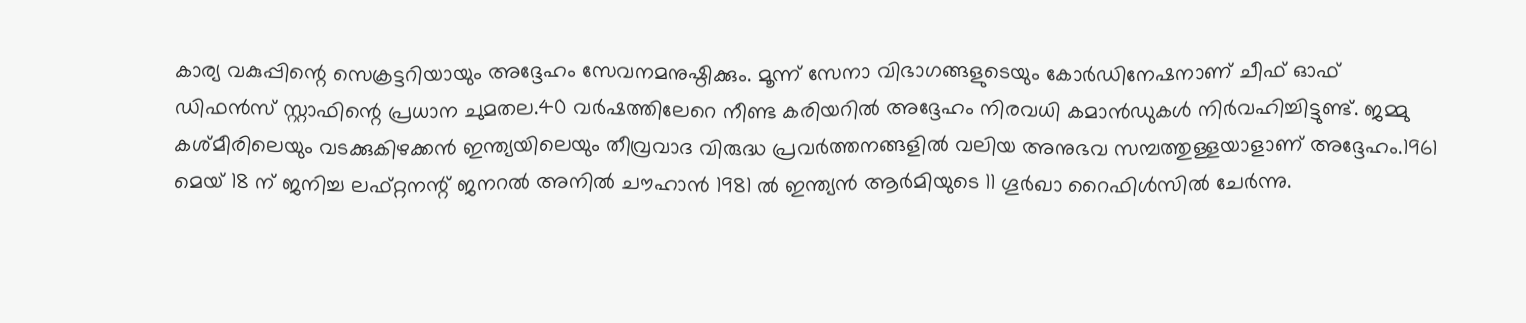കാര്യ വകുപ്പിന്റെ സെക്രട്ടറിയായും അദ്ദേഹം സേവനമനുഷ്ഠിക്കും. മൂന്ന് സേനാ വിഭാഗങ്ങളുടെയും കോര്‍ഡിനേഷനാണ് ചീഫ് ഓഫ് ഡിഫന്‍സ് സ്റ്റാഫിന്റെ പ്രധാന ചുമതല.40 വര്‍ഷത്തിലേറെ നീണ്ട കരിയറില്‍ അദ്ദേഹം നിരവധി കമാന്‍ഡുകള്‍ നിര്‍വഹിച്ചിട്ടുണ്ട്. ജമ്മു കശ്മീരിലെയും വടക്കുകിഴക്കന്‍ ഇന്ത്യയിലെയും തീവ്രവാദ വിരുദ്ധ പ്രവര്‍ത്തനങ്ങളില്‍ വലിയ അനുഭവ സമ്പത്തുള്ളയാളാണ് അദ്ദേഹം.1961 മെയ് 18 ന് ജനിച്ച ലഫ്റ്റനന്റ് ജനറല്‍ അനില്‍ ചൗഹാന്‍ 1981 ല്‍ ഇന്ത്യന്‍ ആര്‍മിയുടെ 11 ഗൂര്‍ഖാ റൈഫിള്‍സില്‍ ചേര്‍ന്നു.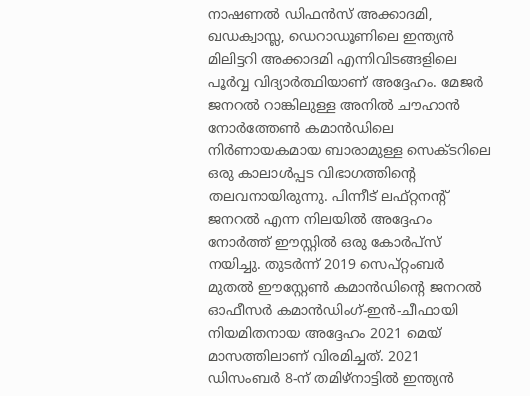നാഷണല്‍ ഡിഫന്‍സ് അക്കാദമി, ഖഡക്വാസ്ല, ഡെറാഡൂണിലെ ഇന്ത്യന്‍ മിലിട്ടറി അക്കാദമി എന്നിവിടങ്ങളിലെ പൂര്‍വ്വ വിദ്യാര്‍ത്ഥിയാണ് അദ്ദേഹം. മേജര്‍ ജനറല്‍ റാങ്കിലുള്ള അനില്‍ ചൗഹാന്‍ നോര്‍ത്തേണ്‍ കമാന്‍ഡിലെ നിര്‍ണായകമായ ബാരാമുള്ള സെക്ടറിലെ ഒരു കാലാള്‍പ്പട വിഭാഗത്തിന്റെ തലവനായിരുന്നു. പിന്നീട് ലഫ്റ്റനന്റ് ജനറല്‍ എന്ന നിലയില്‍ അദ്ദേഹം നോര്‍ത്ത് ഈസ്റ്റില്‍ ഒരു കോര്‍പ്‌സ് നയിച്ചു. തുടര്‍ന്ന് 2019 സെപ്റ്റംബര്‍ മുതല്‍ ഈസ്റ്റേണ്‍ കമാന്‍ഡിന്റെ ജനറല്‍ ഓഫീസര്‍ കമാന്‍ഡിംഗ്-ഇന്‍-ചീഫായി നിയമിതനായ അദ്ദേഹം 2021 മെയ് മാസത്തിലാണ് വിരമിച്ചത്. 2021 ഡിസംബര്‍ 8-ന് തമിഴ്നാട്ടില്‍ ഇന്ത്യന്‍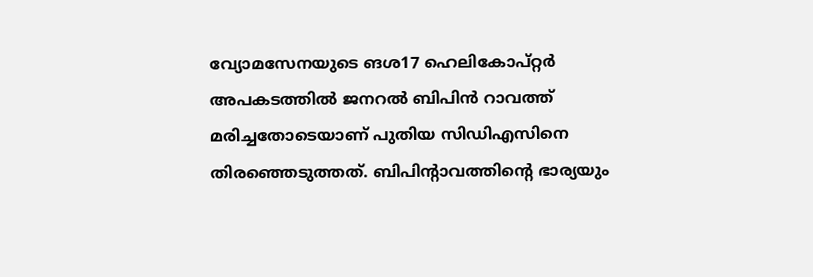വ്യോമസേനയുടെ ങശ17 ഹെലികോപ്റ്റര്‍ അപകടത്തില്‍ ജനറല്‍ ബിപിന്‍ റാവത്ത് മരിച്ചതോടെയാണ് പുതിയ സിഡിഎസിനെ തിരഞ്ഞെടുത്തത്. ബിപിന്റാവത്തിന്റെ ഭാര്യയും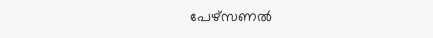പേഴ്സണല്‍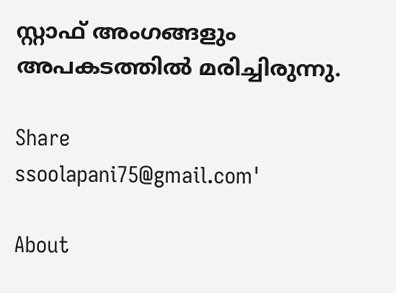സ്റ്റാഫ് അംഗങ്ങളും അപകടത്തില്‍ മരിച്ചിരുന്നു.

Share
ssoolapani75@gmail.com'

About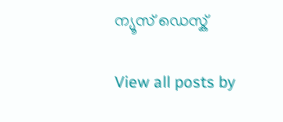ന്യൂസ് ഡെസ്ക്

View all posts by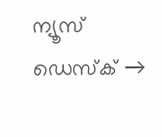ന്യൂസ് ഡെസ്ക് →